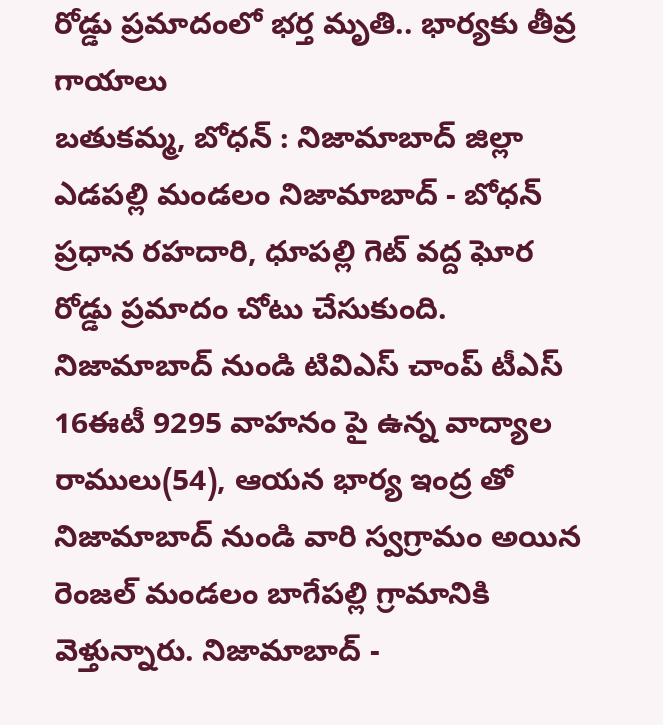రోడ్డు ప్రమాదంలో భర్త మృతి.. భార్యకు తీవ్ర గాయాలు
బతుకమ్మ, బోధన్ : నిజామాబాద్ జిల్లా ఎడపల్లి మండలం నిజామాబాద్ - బోధన్ ప్రధాన రహదారి, ధూపల్లి గెట్ వద్ద ఘోర రోడ్డు ప్రమాదం చోటు చేసుకుంది. నిజామాబాద్ నుండి టివిఎస్ చాంప్ టీఎస్ 16ఈటీ 9295 వాహనం పై ఉన్న వాద్యాల రాములు(54), ఆయన భార్య ఇంద్ర తో నిజామాబాద్ నుండి వారి స్వగ్రామం అయిన రెంజల్ మండలం బాగేపల్లి గ్రామానికి వెళ్తున్నారు. నిజామాబాద్ -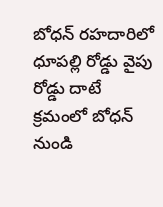బోధన్ రహదారిలో ధూపల్లి రోడ్డు వైపు రోడ్డు దాటే క్రమంలో బోధన్ నుండి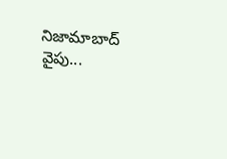నిజామాబాద్ వైపు...